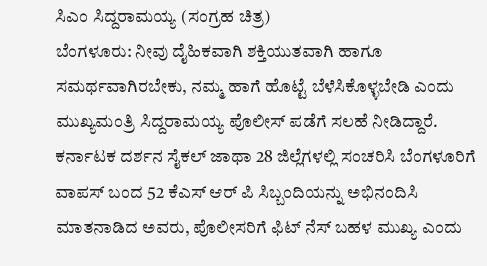ಸಿಎಂ ಸಿದ್ದರಾಮಯ್ಯ (ಸಂಗ್ರಹ ಚಿತ್ರ)
ಬೆಂಗಳೂರು: ನೀವು ದೈಹಿಕವಾಗಿ ಶಕ್ತಿಯುತವಾಗಿ ಹಾಗೂ ಸಮರ್ಥವಾಗಿರಬೇಕು, ನಮ್ಮ ಹಾಗೆ ಹೊಟ್ಟೆ ಬೆಳೆಸಿಕೊಳ್ಳಬೇಡಿ ಎಂದು ಮುಖ್ಯಮಂತ್ರಿ ಸಿದ್ದರಾಮಯ್ಯ ಪೊಲೀಸ್ ಪಡೆಗೆ ಸಲಹೆ ನೀಡಿದ್ದಾರೆ.
ಕರ್ನಾಟಕ ದರ್ಶನ ಸೈಕಲ್ ಜಾಥಾ 28 ಜಿಲ್ಲೆಗಳಲ್ಲಿ ಸಂಚರಿಸಿ ಬೆಂಗಳೂರಿಗೆ ವಾಪಸ್ ಬಂದ 52 ಕೆಎಸ್ ಆರ್ ಪಿ ಸಿಬ್ಬಂದಿಯನ್ನು ಅಭಿನಂದಿಸಿ ಮಾತನಾಡಿದ ಅವರು, ಪೊಲೀಸರಿಗೆ ಫಿಟ್ ನೆಸ್ ಬಹಳ ಮುಖ್ಯ ಎಂದು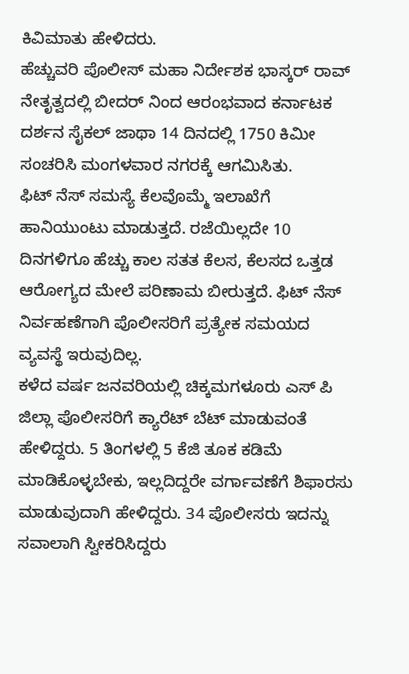ಕಿವಿಮಾತು ಹೇಳಿದರು.
ಹೆಚ್ಚುವರಿ ಪೊಲೀಸ್ ಮಹಾ ನಿರ್ದೇಶಕ ಭಾಸ್ಕರ್ ರಾವ್ ನೇತೃತ್ವದಲ್ಲಿ ಬೀದರ್ ನಿಂದ ಆರಂಭವಾದ ಕರ್ನಾಟಕ ದರ್ಶನ ಸೈಕಲ್ ಜಾಥಾ 14 ದಿನದಲ್ಲಿ 1750 ಕಿಮೀ ಸಂಚರಿಸಿ ಮಂಗಳವಾರ ನಗರಕ್ಕೆ ಆಗಮಿಸಿತು.
ಫಿಟ್ ನೆಸ್ ಸಮಸ್ಯೆ ಕೆಲವೊಮ್ಮೆ ಇಲಾಖೆಗೆ ಹಾನಿಯುಂಟು ಮಾಡುತ್ತದೆ. ರಜೆಯಿಲ್ಲದೇ 10 ದಿನಗಳಿಗೂ ಹೆಚ್ಚು ಕಾಲ ಸತತ ಕೆಲಸ, ಕೆಲಸದ ಒತ್ತಡ ಆರೋಗ್ಯದ ಮೇಲೆ ಪರಿಣಾಮ ಬೀರುತ್ತದೆ. ಫಿಟ್ ನೆಸ್ ನಿರ್ವಹಣೆಗಾಗಿ ಪೊಲೀಸರಿಗೆ ಪ್ರತ್ಯೇಕ ಸಮಯದ ವ್ಯವಸ್ಥೆ ಇರುವುದಿಲ್ಲ.
ಕಳೆದ ವರ್ಷ ಜನವರಿಯಲ್ಲಿ ಚಿಕ್ಕಮಗಳೂರು ಎಸ್ ಪಿ ಜಿಲ್ಲಾ ಪೊಲೀಸರಿಗೆ ಕ್ಯಾರೆಟ್ ಬೆಟ್ ಮಾಡುವಂತೆ ಹೇಳಿದ್ದರು. 5 ತಿಂಗಳಲ್ಲಿ 5 ಕೆಜಿ ತೂಕ ಕಡಿಮೆ ಮಾಡಿಕೊಳ್ಳಬೇಕು, ಇಲ್ಲದಿದ್ದರೇ ವರ್ಗಾವಣೆಗೆ ಶಿಫಾರಸು ಮಾಡುವುದಾಗಿ ಹೇಳಿದ್ದರು. 34 ಪೊಲೀಸರು ಇದನ್ನು ಸವಾಲಾಗಿ ಸ್ವೀಕರಿಸಿದ್ದರು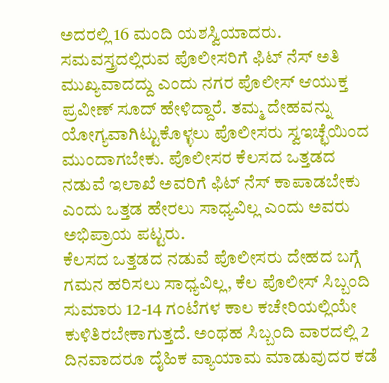ಅದರಲ್ಲಿ 16 ಮಂದಿ ಯಶಸ್ವಿಯಾದರು.
ಸಮವಸ್ತ್ರದಲ್ಲಿರುವ ಪೊಲೀಸರಿಗೆ ಫಿಟ್ ನೆಸ್ ಅತಿ ಮುಖ್ಯವಾದದ್ದು ಎಂದು ನಗರ ಪೊಲೀಸ್ ಆಯುಕ್ತ ಪ್ರವೀಣ್ ಸೂದ್ ಹೇಳಿದ್ದಾರೆ. ತಮ್ಮ ದೇಹವನ್ನು ಯೋಗ್ಯವಾಗಿಟ್ಟುಕೊಳ್ಳಲು ಪೊಲೀಸರು ಸ್ವಇಚ್ಛೆಯಿಂದ ಮುಂದಾಗಬೇಕು. ಪೊಲೀಸರ ಕೆಲಸದ ಒತ್ತಡದ ನಡುವೆ ಇಲಾಖೆ ಅವರಿಗೆ ಫಿಟ್ ನೆಸ್ ಕಾಪಾಡಬೇಕು ಎಂದು ಒತ್ತಡ ಹೇರಲು ಸಾಧ್ಯವಿಲ್ಲ ಎಂದು ಅವರು ಅಭಿಪ್ರಾಯ ಪಟ್ಟರು.
ಕೆಲಸದ ಒತ್ತಡದ ನಡುವೆ ಪೊಲೀಸರು ದೇಹದ ಬಗ್ಗೆ ಗಮನ ಹರಿಸಲು ಸಾಧ್ಯವಿಲ್ಲ, ಕೆಲ ಪೊಲೀಸ್ ಸಿಬ್ಬಂದಿ ಸುಮಾರು 12-14 ಗಂಟೆಗಳ ಕಾಲ ಕಚೇರಿಯಲ್ಲಿಯೇ ಕುಳಿತಿರಬೇಕಾಗುತ್ತದೆ. ಅಂಥಹ ಸಿಬ್ಬಂದಿ ವಾರದಲ್ಲಿ 2 ದಿನವಾದರೂ ದೈಹಿಕ ವ್ಯಾಯಾಮ ಮಾಡುವುದರ ಕಡೆ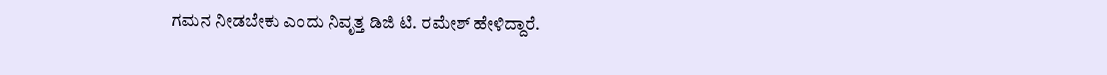ಗಮನ ನೀಡಬೇಕು ಎಂದು ನಿವೃತ್ತ ಡಿಜಿ ಟಿ. ರಮೇಶ್ ಹೇಳಿದ್ದಾರೆ.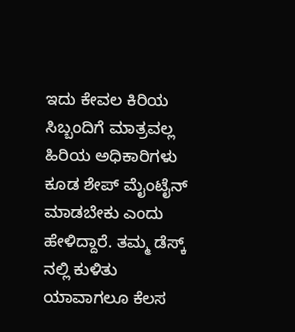ಇದು ಕೇವಲ ಕಿರಿಯ ಸಿಬ್ಬಂದಿಗೆ ಮಾತ್ರವಲ್ಲ ಹಿರಿಯ ಅಧಿಕಾರಿಗಳು ಕೂಡ ಶೇಪ್ ಮೈಂಟೈನ್ ಮಾಡಬೇಕು ಎಂದು ಹೇಳಿದ್ದಾರೆ. ತಮ್ಮ ಡೆಸ್ಕ್ ನಲ್ಲಿ ಕುಳಿತು ಯಾವಾಗಲೂ ಕೆಲಸ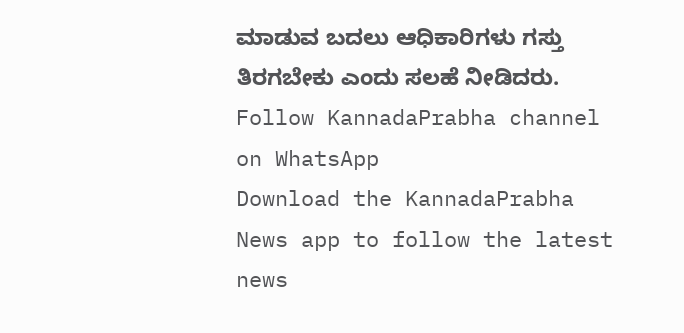ಮಾಡುವ ಬದಲು ಆಧಿಕಾರಿಗಳು ಗಸ್ತು ತಿರಗಬೇಕು ಎಂದು ಸಲಹೆ ನೀಡಿದರು.
Follow KannadaPrabha channel on WhatsApp
Download the KannadaPrabha News app to follow the latest news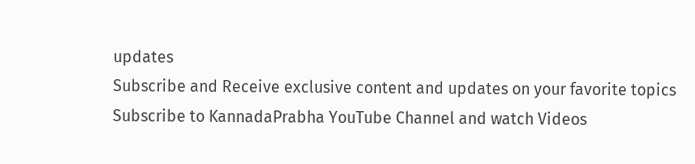updates
Subscribe and Receive exclusive content and updates on your favorite topics
Subscribe to KannadaPrabha YouTube Channel and watch Videos